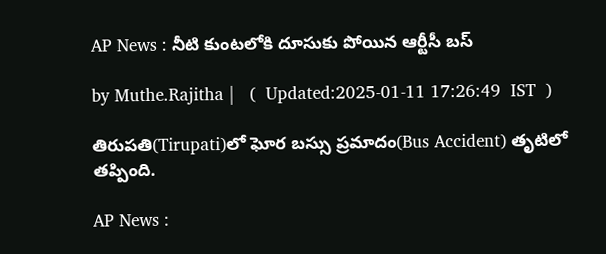AP News : నీటి కుంటలోకి దూసుకు పోయిన ఆర్టీసీ బస్

by Muthe.Rajitha |   (  Updated:2025-01-11 17:26:49  IST  )

తిరుపతి(Tirupati)లో ఘోర బస్సు ప్రమాదం(Bus Accident) తృటిలో తప్పింది.

AP News :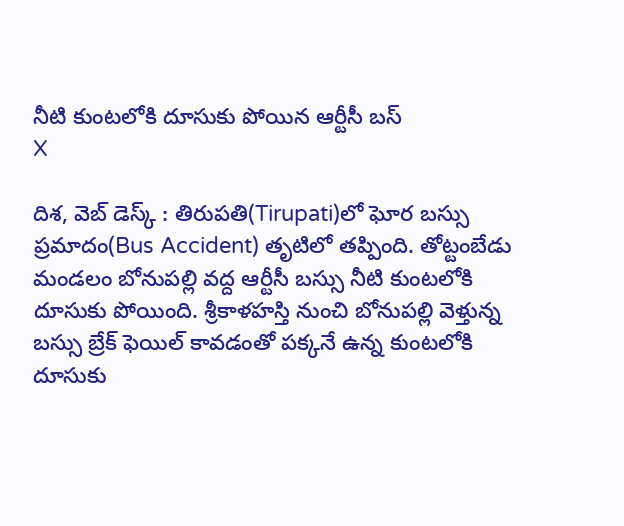నీటి కుంటలోకి దూసుకు పోయిన ఆర్టీసీ బస్
X

దిశ, వెబ్ డెస్క్ : తిరుపతి(Tirupati)లో ఘోర బస్సు ప్రమాదం(Bus Accident) తృటిలో తప్పింది. తోట్టంబేడు మండలం బోనుపల్లి వద్ద ఆర్టీసీ బస్సు నీటి కుంటలోకి దూసుకు పోయింది. శ్రీకాళహస్తి నుంచి బోనుపల్లి వెళ్తున్న బస్సు బ్రేక్ ఫెయిల్ కావడంతో పక్కనే ఉన్న కుంటలోకి దూసుకు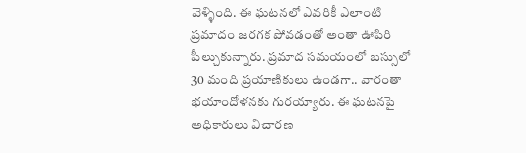వెళ్ళింది. ఈ ఘటనలో ఎవరికీ ఎలాంటి ప్రమాదం జరగక పోవడంతో అంతా ఊపిరి పీల్చుకున్నారు. ప్రమాద సమయంలో బస్సులో 30 మంది ప్రయాణికులు ఉండగా.. వారంతా భయాందోళనకు గురయ్యారు. ఈ ఘటనపై అధికారులు విచారణ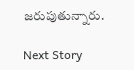జరుపుతున్నారు.

Next Story